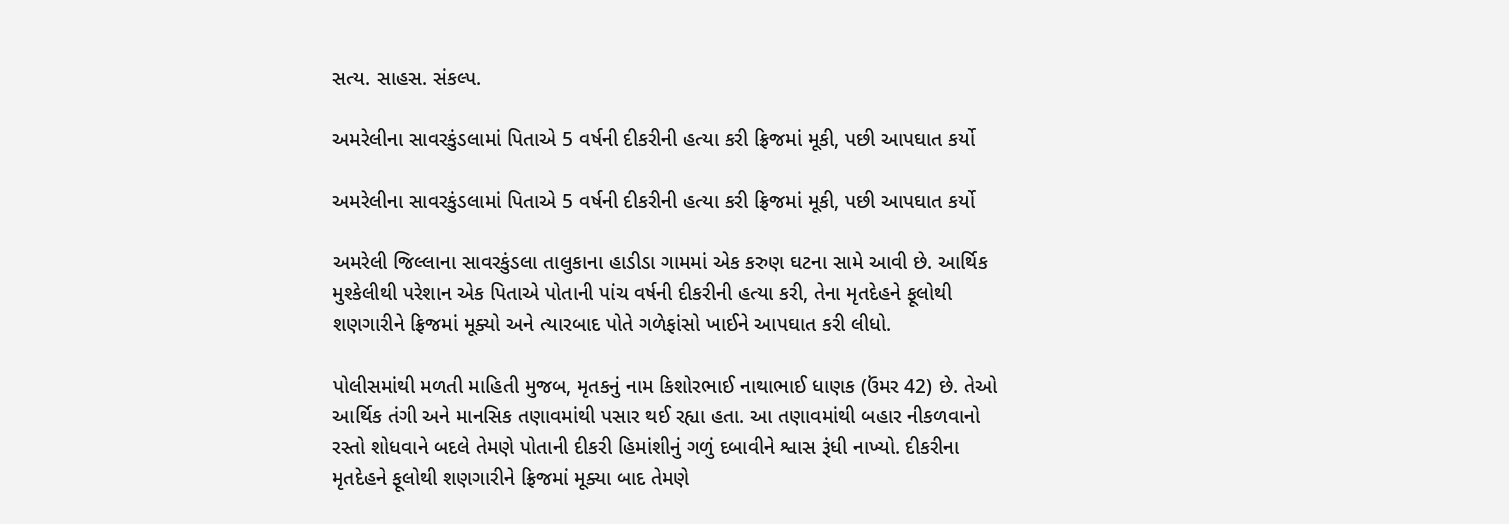સત્ય. સાહસ. સંકલ્પ.

અમરેલીના સાવરકુંડલામાં પિતાએ 5 વર્ષની દીકરીની હત્યા કરી ફ્રિજમાં મૂકી, પછી આપઘાત કર્યો

અમરેલીના સાવરકુંડલામાં પિતાએ 5 વર્ષની દીકરીની હત્યા કરી ફ્રિજમાં મૂકી, પછી આપઘાત કર્યો

અમરેલી જિલ્લાના સાવરકુંડલા તાલુકાના હાડીડા ગામમાં એક કરુણ ઘટના સામે આવી છે. આર્થિક મુશ્કેલીથી પરેશાન એક પિતાએ પોતાની પાંચ વર્ષની દીકરીની હત્યા કરી, તેના મૃતદેહને ફૂલોથી શણગારીને ફ્રિજમાં મૂક્યો અને ત્યારબાદ પોતે ગળેફાંસો ખાઈને આપઘાત કરી લીધો.

પોલીસમાંથી મળતી માહિતી મુજબ, મૃતકનું નામ કિશોરભાઈ નાથાભાઈ ધાણક (ઉંમર 42) છે. તેઓ આર્થિક તંગી અને માનસિક તણાવમાંથી પસાર થઈ રહ્યા હતા. આ તણાવમાંથી બહાર નીકળવાનો રસ્તો શોધવાને બદલે તેમણે પોતાની દીકરી હિમાંશીનું ગળું દબાવીને શ્વાસ રૂંધી નાખ્યો. દીકરીના મૃતદેહને ફૂલોથી શણગારીને ફ્રિજમાં મૂક્યા બાદ તેમણે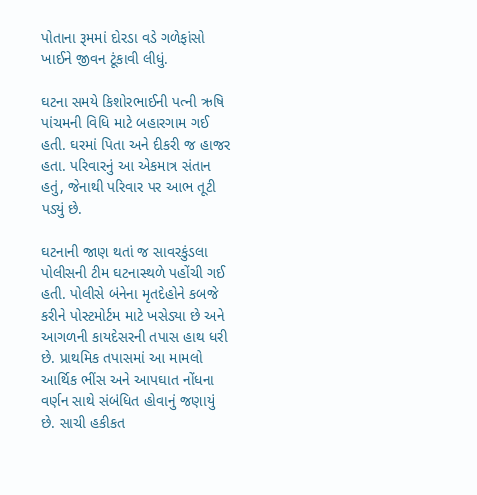પોતાના રૂમમાં દોરડા વડે ગળેફાંસો ખાઈને જીવન ટૂંકાવી લીધું.

ઘટના સમયે કિશોરભાઈની પત્ની ઋષિ પાંચમની વિધિ માટે બહારગામ ગઈ હતી. ઘરમાં પિતા અને દીકરી જ હાજર હતા. પરિવારનું આ એકમાત્ર સંતાન હતું, જેનાથી પરિવાર પર આભ તૂટી પડ્યું છે.

ઘટનાની જાણ થતાં જ સાવરકુંડલા પોલીસની ટીમ ઘટનાસ્થળે પહોંચી ગઈ હતી. પોલીસે બંનેના મૃતદેહોને કબજે કરીને પોસ્ટમોર્ટમ માટે ખસેડ્યા છે અને આગળની કાયદેસરની તપાસ હાથ ધરી છે. પ્રાથમિક તપાસમાં આ મામલો આર્થિક ભીંસ અને આપઘાત નોંધના વર્ણન સાથે સંબંધિત હોવાનું જણાયું છે. સાચી હકીકત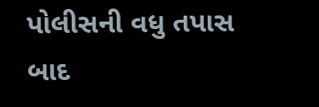પોલીસની વધુ તપાસ બાદ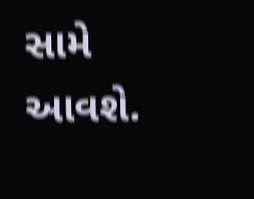સામે આવશે.